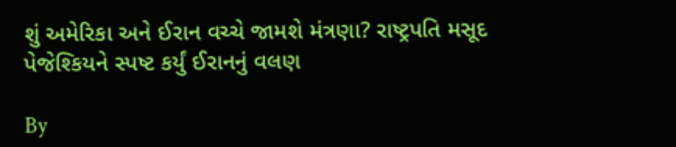શું અમેરિકા અને ઈરાન વચ્ચે જામશે મંત્રણા? રાષ્ટ્રપતિ મસૂદ પેજેશ્કિયને સ્પષ્ટ કર્યું ઈરાનનું વલણ

By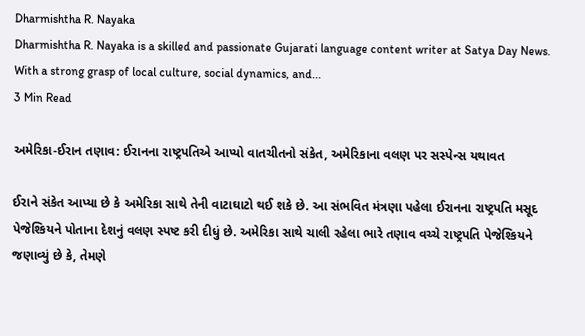Dharmishtha R. Nayaka
Dharmishtha R. Nayaka is a skilled and passionate Gujarati language content writer at Satya Day News. With a strong grasp of local culture, social dynamics, and...
3 Min Read

અમેરિકા-ઈરાન તણાવ: ઈરાનના રાષ્ટ્રપતિએ આપ્યો વાતચીતનો સંકેત, અમેરિકાના વલણ પર સસ્પેન્સ યથાવત

ઈરાને સંકેત આપ્યા છે કે અમેરિકા સાથે તેની વાટાઘાટો થઈ શકે છે. આ સંભવિત મંત્રણા પહેલા ઈરાનના રાષ્ટ્રપતિ મસૂદ પેજેશ્કિયને પોતાના દેશનું વલણ સ્પષ્ટ કરી દીધું છે. અમેરિકા સાથે ચાલી રહેલા ભારે તણાવ વચ્ચે રાષ્ટ્રપતિ પેજેશ્કિયને જણાવ્યું છે કે, તેમણે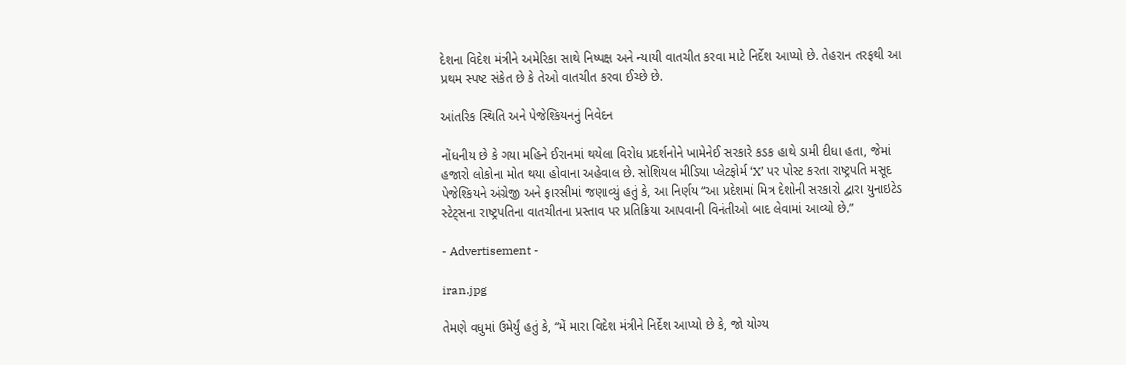દેશના વિદેશ મંત્રીને અમેરિકા સાથે નિષ્પક્ષ અને ન્યાયી વાતચીત કરવા માટે નિર્દેશ આપ્યો છે. તેહરાન તરફથી આ પ્રથમ સ્પષ્ટ સંકેત છે કે તેઓ વાતચીત કરવા ઈચ્છે છે.

આંતરિક સ્થિતિ અને પેજેશ્કિયનનું નિવેદન

નોંધનીય છે કે ગયા મહિને ઈરાનમાં થયેલા વિરોધ પ્રદર્શનોને ખામેનેઈ સરકારે કડક હાથે ડામી દીધા હતા, જેમાં હજારો લોકોના મોત થયા હોવાના અહેવાલ છે. સોશિયલ મીડિયા પ્લેટફોર્મ ‘X’ પર પોસ્ટ કરતા રાષ્ટ્રપતિ મસૂદ પેજેશ્કિયને અંગ્રેજી અને ફારસીમાં જણાવ્યું હતું કે, આ નિર્ણય “આ પ્રદેશમાં મિત્ર દેશોની સરકારો દ્વારા યુનાઇટેડ સ્ટેટ્સના રાષ્ટ્રપતિના વાતચીતના પ્રસ્તાવ પર પ્રતિક્રિયા આપવાની વિનંતીઓ બાદ લેવામાં આવ્યો છે.”

- Advertisement -

iran.jpg

તેમણે વધુમાં ઉમેર્યું હતું કે, “મેં મારા વિદેશ મંત્રીને નિર્દેશ આપ્યો છે કે, જો યોગ્ય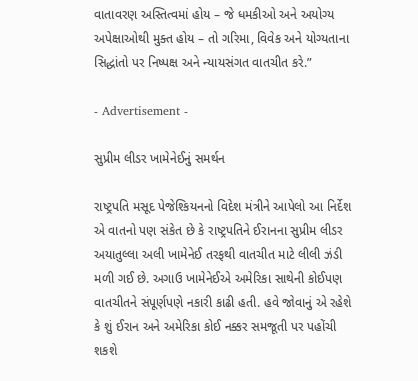વાતાવરણ અસ્તિત્વમાં હોય – જે ધમકીઓ અને અયોગ્ય અપેક્ષાઓથી મુક્ત હોય – તો ગરિમા, વિવેક અને યોગ્યતાના સિદ્ધાંતો પર નિષ્પક્ષ અને ન્યાયસંગત વાતચીત કરે.”

- Advertisement -

સુપ્રીમ લીડર ખામેનેઈનું સમર્થન

રાષ્ટ્રપતિ મસૂદ પેજેશ્કિયનનો વિદેશ મંત્રીને આપેલો આ નિર્દેશ એ વાતનો પણ સંકેત છે કે રાષ્ટ્રપતિને ઈરાનના સુપ્રીમ લીડર અયાતુલ્લા અલી ખામેનેઈ તરફથી વાતચીત માટે લીલી ઝંડી મળી ગઈ છે. અગાઉ ખામેનેઈએ અમેરિકા સાથેની કોઈપણ વાતચીતને સંપૂર્ણપણે નકારી કાઢી હતી. હવે જોવાનું એ રહેશે કે શું ઈરાન અને અમેરિકા કોઈ નક્કર સમજૂતી પર પહોંચી શકશે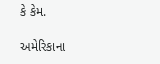કે કેમ.

અમેરિકાના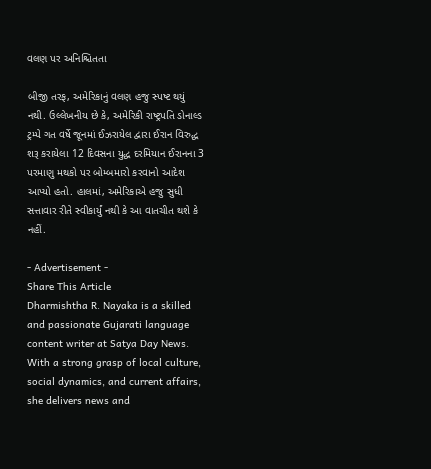વલણ પર અનિશ્ચિતતા

બીજી તરફ, અમેરિકાનું વલણ હજુ સ્પષ્ટ થયું નથી. ઉલ્લેખનીય છે કે, અમેરિકી રાષ્ટ્રપતિ ડોનાલ્ડ ટ્રમ્પે ગત વર્ષે જૂનમાં ઈઝરાયેલ દ્વારા ઈરાન વિરુદ્ધ શરૂ કરાયેલા 12 દિવસના યુદ્ધ દરમિયાન ઈરાનના 3 પરમાણુ મથકો પર બોમ્બમારો કરવાનો આદેશ આપ્યો હતો. હાલમાં, અમેરિકાએ હજુ સુધી સત્તાવાર રીતે સ્વીકાર્યું નથી કે આ વાતચીત થશે કે નહીં.

- Advertisement -
Share This Article
Dharmishtha R. Nayaka is a skilled and passionate Gujarati language content writer at Satya Day News. With a strong grasp of local culture, social dynamics, and current affairs, she delivers news and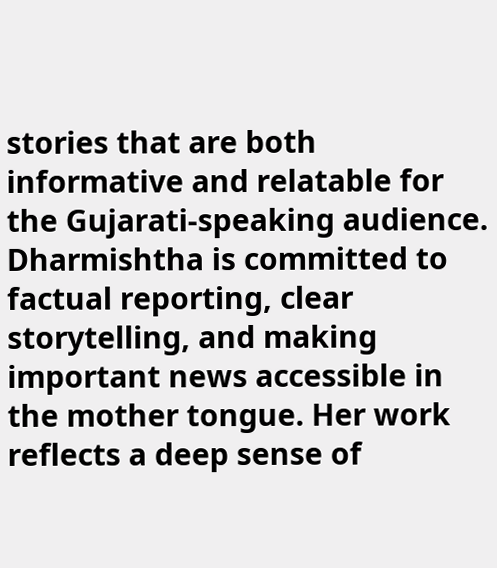stories that are both informative and relatable for the Gujarati-speaking audience. Dharmishtha is committed to factual reporting, clear storytelling, and making important news accessible in the mother tongue. Her work reflects a deep sense of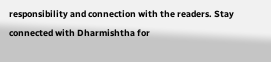responsibility and connection with the readers. Stay connected with Dharmishtha for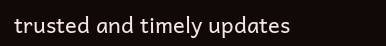trusted and timely updates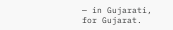— in Gujarati, for Gujarat.